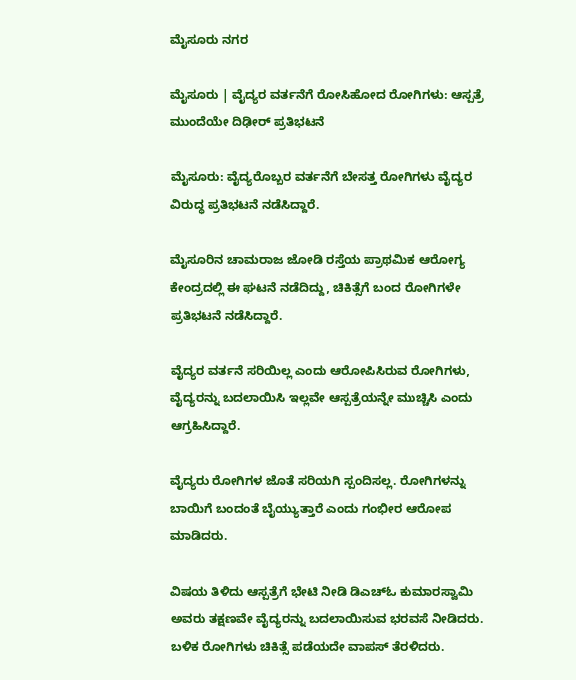ಮೈಸೂರು ನಗರ

ಮೈಸೂರು | ವೈದ್ಯರ ವರ್ತನೆಗೆ ರೋಸಿಹೋದ ರೋಗಿಗಳು: ಆಸ್ಪತ್ರೆ ಮುಂದೆಯೇ ದಿಢೀರ್‌ ಪ್ರತಿಭಟನೆ

ಮೈಸೂರು: ವೈದ್ಯರೊಬ್ಬರ ವರ್ತನೆಗೆ ಬೇಸತ್ತ ರೋಗಿಗಳು ವೈದ್ಯರ ವಿರುದ್ಧ ಪ್ರತಿಭಟನೆ ನಡೆಸಿದ್ದಾರೆ.

ಮೈಸೂರಿನ ಚಾಮರಾಜ ಜೋಡಿ ರಸ್ತೆಯ ಪ್ರಾಥಮಿಕ ಆರೋಗ್ಯ ಕೇಂದ್ರದಲ್ಲಿ ಈ ಘಟನೆ ನಡೆದಿದ್ದು, ಚಿಕಿತ್ಸೆಗೆ ಬಂದ ರೋಗಿಗಳೇ ಪ್ರತಿಭಟನೆ ನಡೆಸಿದ್ದಾರೆ.

ವೈದ್ಯರ ವರ್ತನೆ ಸರಿಯಿಲ್ಲ ಎಂದು ಆರೋಪಿಸಿರುವ ರೋಗಿಗಳು, ವೈದ್ಯರನ್ನು ಬದಲಾಯಿಸಿ ಇಲ್ಲವೇ ಆಸ್ಪತ್ರೆಯನ್ನೇ ಮುಚ್ಚಿಸಿ ಎಂದು ಆಗ್ರಹಿಸಿದ್ದಾರೆ.

ವೈದ್ಯರು ರೋಗಿಗಳ ಜೊತೆ ಸರಿಯಗಿ ಸ್ಪಂದಿಸಲ್ಲ. ರೋಗಿಗಳನ್ನು ಬಾಯಿಗೆ ಬಂದಂತೆ ಬೈಯ್ಯುತ್ತಾರೆ ಎಂದು ಗಂಭೀರ ಆರೋಪ ಮಾಡಿದರು.

ವಿಷಯ ತಿಳಿದು ಆಸ್ಪತ್ರೆಗೆ ಭೇಟಿ ನೀಡಿ ಡಿಎಚ್‌ಓ ಕುಮಾರಸ್ವಾಮಿ ಅವರು ತಕ್ಷಣವೇ ವೈದ್ಯರನ್ನು ಬದಲಾಯಿಸುವ ಭರವಸೆ ನೀಡಿದರು. ಬಳಿಕ ರೋಗಿಗಳು ಚಿಕಿತ್ಸೆ ಪಡೆಯದೇ ವಾಪಸ್‌ ತೆರಳಿದರು.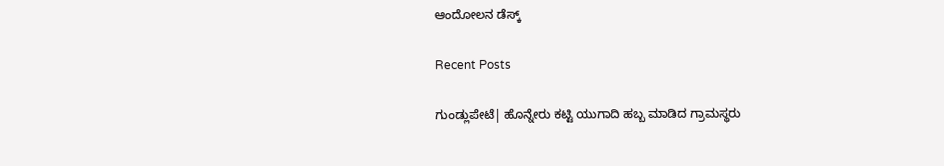ಆಂದೋಲನ ಡೆಸ್ಕ್

Recent Posts

ಗುಂಡ್ಲುಪೇಟೆ| ಹೊನ್ನೇರು ಕಟ್ಟಿ ಯುಗಾದಿ ಹಬ್ಬ ಮಾಡಿದ ಗ್ರಾಮಸ್ಥರು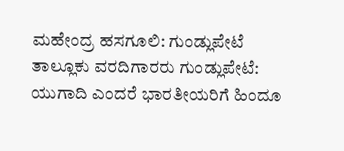ಮಹೇಂದ್ರ ಹಸಗೂಲಿ: ಗುಂಡ್ಲುಪೇಟೆ ತಾಲ್ಲೂಕು ವರದಿಗಾರರು ಗುಂಡ್ಲುಪೇಟೆ: ಯುಗಾದಿ ಎಂದರೆ ಭಾರತೀಯರಿಗೆ ಹಿಂದೂ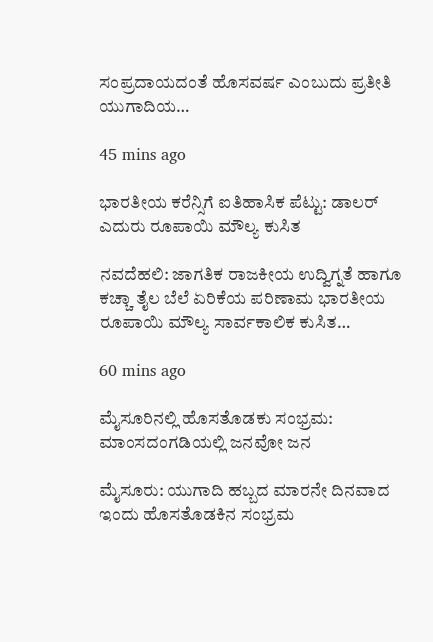ಸಂಪ್ರದಾಯದಂತೆ ಹೊಸವರ್ಷ ಎಂಬುದು ಪ್ರತೀತಿ ಯುಗಾದಿಯ…

45 mins ago

ಭಾರತೀಯ ಕರೆನ್ಸಿಗೆ ಐತಿಹಾಸಿಕ ಪೆಟ್ಟು: ಡಾಲರ್‌ ಎದುರು ರೂಪಾಯಿ ಮೌಲ್ಯ ಕುಸಿತ

ನವದೆಹಲಿ: ಜಾಗತಿಕ ರಾಜಕೀಯ ಉದ್ವಿಗ್ನತೆ ಹಾಗೂ ಕಚ್ಚಾ ತೈಲ ಬೆಲೆ ಏರಿಕೆಯ ಪರಿಣಾಮ ಭಾರತೀಯ ರೂಪಾಯಿ ಮೌಲ್ಯ ಸಾರ್ವಕಾಲಿಕ ಕುಸಿತ…

60 mins ago

ಮೈಸೂರಿನಲ್ಲಿ ಹೊಸತೊಡಕು ಸಂಭ್ರಮ: ಮಾಂಸದಂಗಡಿಯಲ್ಲಿ ಜನವೋ ಜನ

ಮೈಸೂರು: ಯುಗಾದಿ ಹಬ್ಬದ ಮಾರನೇ ದಿನವಾದ ಇಂದು ಹೊಸತೊಡಕಿನ ಸಂಭ್ರಮ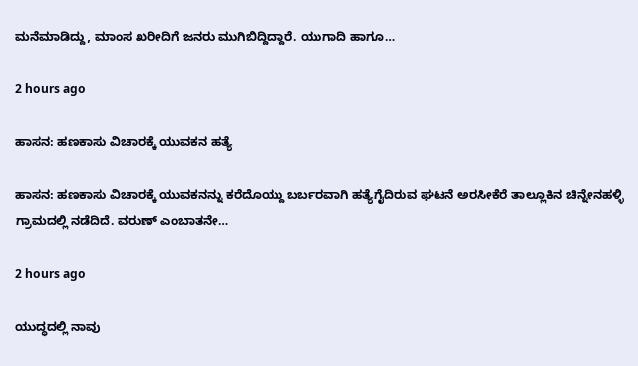ಮನೆಮಾಡಿದ್ದು, ಮಾಂಸ ಖರೀದಿಗೆ ಜನರು ಮುಗಿಬಿದ್ದಿದ್ದಾರೆ. ಯುಗಾದಿ ಹಾಗೂ…

2 hours ago

ಹಾಸನ: ಹಣಕಾಸು ವಿಚಾರಕ್ಕೆ ಯುವಕನ ಹತ್ಯೆ

ಹಾಸನ: ಹಣಕಾಸು ವಿಚಾರಕ್ಕೆ ಯುವಕನನ್ನು ಕರೆದೊಯ್ದು ಬರ್ಬರವಾಗಿ ಹತ್ಯೆಗೈದಿರುವ ಘಟನೆ ಅರಸೀಕೆರೆ ತಾಲ್ಲೂಕಿನ ಚಿನ್ನೇನಹಳ್ಳಿ ಗ್ರಾಮದಲ್ಲಿ ನಡೆದಿದೆ. ವರುಣ್‌ ಎಂಬಾತನೇ…

2 hours ago

ಯುದ್ಧದಲ್ಲಿ ನಾವು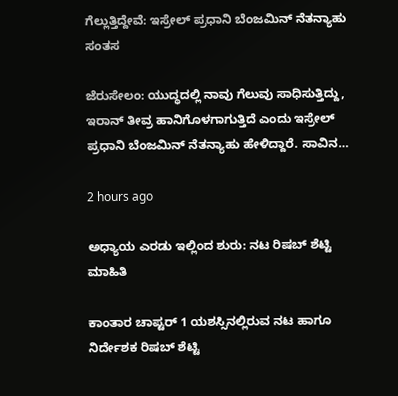ಗೆಲ್ಲುತ್ತಿದ್ದೇವೆ: ಇಸ್ರೇಲ್‌ ಪ್ರಧಾನಿ ಬೆಂಜಮಿನ್‌ ನೆತನ್ಯಾಹು ಸಂತಸ

ಜೆರುಸೇಲಂ: ಯುದ್ಧದಲ್ಲಿ ನಾವು ಗೆಲುವು ಸಾಧಿಸುತ್ತಿದ್ದು, ಇರಾನ್‌ ತೀವ್ರ ಹಾನಿಗೊಳಗಾಗುತ್ತಿದೆ ಎಂದು ಇಸ್ರೇಲ್‌ ಪ್ರಧಾನಿ ಬೆಂಜಮಿನ್‌ ನೆತನ್ಯಾಹು ಹೇಳಿದ್ದಾರೆ. ಸಾವಿನ…

2 hours ago

ಅಧ್ಯಾಯ ಎರಡು ಇಲ್ಲಿಂದ ಶುರು: ನಟ ರಿಷಬ್‌ ಶೆಟ್ಟಿ ಮಾಹಿತಿ

ಕಾಂತಾರ ಚಾಪ್ಟರ್‌ 1 ಯಶಸ್ಸಿನಲ್ಲಿರುವ ನಟ ಹಾಗೂ ನಿರ್ದೇಶಕ ರಿಷಬ್‌ ಶೆಟ್ಟಿ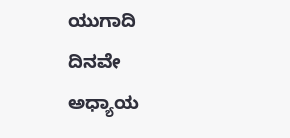ಯುಗಾದಿ ದಿನವೇ ಅಧ್ಯಾಯ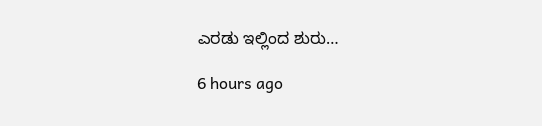ಎರಡು ಇಲ್ಲಿಂದ ಶುರು…

6 hours ago